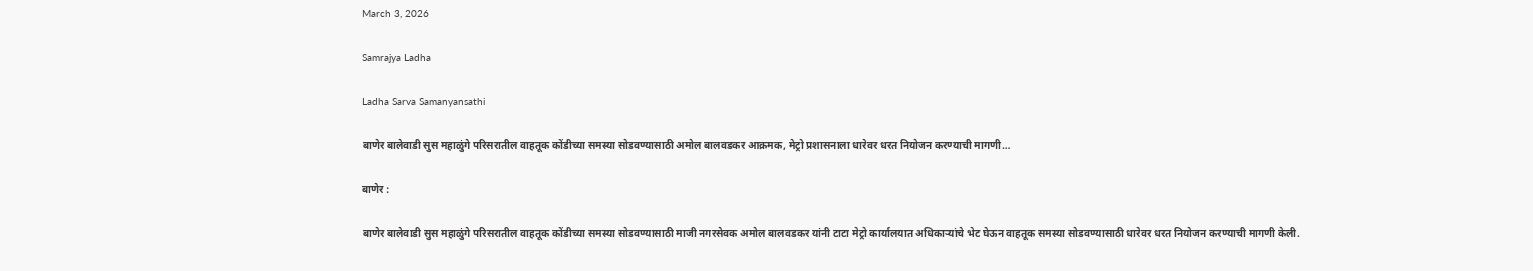March 3, 2026

Samrajya Ladha

Ladha Sarva Samanyansathi

बाणेर बालेवाडी सुस महाळुंगे परिसरातील वाहतूक कोंडीच्या समस्या सोडवण्यासाठी अमोल बालवडकर आक्रमक, मेट्रो प्रशासनाला धारेवर धरत नियोजन करण्याची मागणी…

बाणेर :

बाणेर बालेवाडी सुस महाळुंगे परिसरातील वाहतूक कोंडीच्या समस्या सोडवण्यासाठी माजी नगरसेवक अमोल बालवडकर यांनी टाटा मेट्रो कार्यालयात अधिकाऱ्यांचे भेट घेऊन वाहतूक समस्या सोडवण्यासाठी धारेवर धरत नियोजन करण्याची मागणी केली.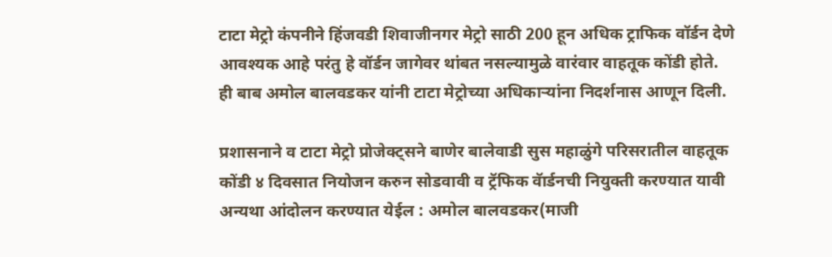टाटा मेट्रो कंपनीने हिंजवडी शिवाजीनगर मेट्रो साठी 200 हून अधिक ट्राफिक वॉर्डन देणे आवश्यक आहे परंतु हे वॉर्डन जागेवर थांबत नसल्यामुळे वारंवार वाहतूक कोंडी होते. ही बाब अमोल बालवडकर यांनी टाटा मेट्रोच्या अधिकाऱ्यांना निदर्शनास आणून दिली.

प्रशासनाने व टाटा मेट्रो प्रोजेक्ट्सने बाणेर बालेवाडी सुस महाळुंगे परिसरातील वाहतूक कोंडी ४ दिवसात नियोजन करुन सोडवावी व ट्रॅफिक वॅार्डनची नियुक्ती करण्यात यावी अन्यथा आंदोलन करण्यात येईल : अमोल बालवडकर(माजी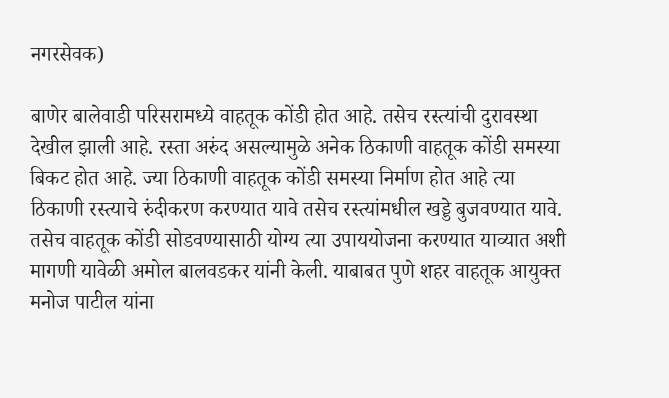नगरसेवक)

बाणेर बालेवाडी परिसरामध्ये वाहतूक कोंडी होत आहे. तसेच रस्त्यांची दुरावस्था देखील झाली आहे. रस्ता अरुंद असल्यामुळे अनेक ठिकाणी वाहतूक कोंडी समस्या बिकट होत आहे. ज्या ठिकाणी वाहतूक कोंडी समस्या निर्माण होत आहे त्या ठिकाणी रस्त्याचे रुंदीकरण करण्यात यावे तसेच रस्त्यांमधील खड्डे बुजवण्यात यावे. तसेच वाहतूक कोंडी सोडवण्यासाठी योग्य त्या उपाययोजना करण्यात याव्यात अशी मागणी यावेळी अमोल बालवडकर यांनी केली. याबाबत पुणे शहर वाहतूक आयुक्त मनोज पाटील यांना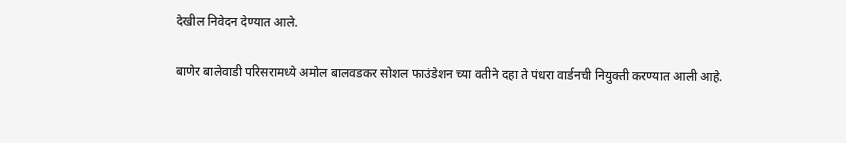देखील निवेदन देण्यात आले.

बाणेर बालेवाडी परिसरामध्ये अमोल बालवडकर सोशल फाउंडेशन च्या वतीने दहा ते पंधरा वार्डनची नियुक्ती करण्यात आली आहे.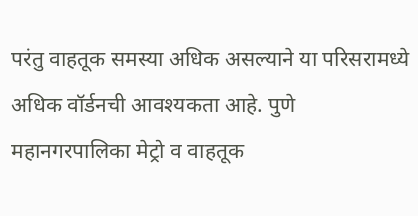परंतु वाहतूक समस्या अधिक असल्याने या परिसरामध्ये अधिक वॉर्डनची आवश्यकता आहे. पुणे महानगरपालिका मेट्रो व वाहतूक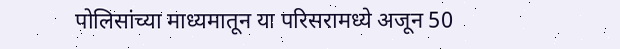पोलिसांच्या माध्यमातून या परिसरामध्ये अजून 50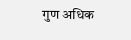गुण अधिक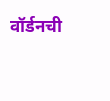वॉर्डनची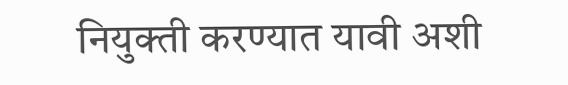नियुक्ती करण्यात यावी अशी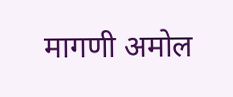मागणी अमोल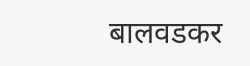बालवडकर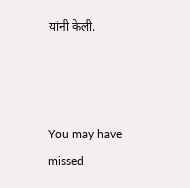यांनी केली.



You may have missed